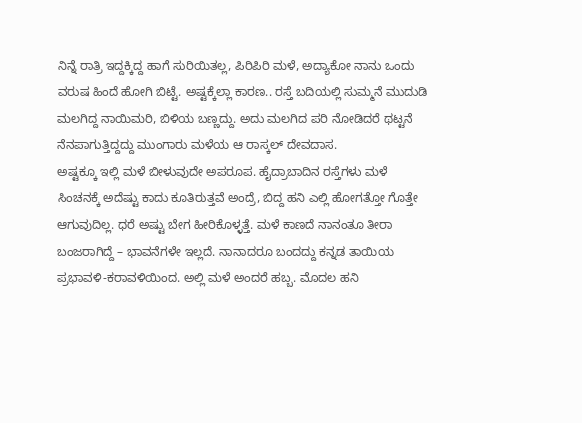ನಿನ್ನೆ ರಾತ್ರಿ ಇದ್ದಕ್ಕಿದ್ದ ಹಾಗೆ ಸುರಿಯಿತಲ್ಲ, ಪಿರಿಪಿರಿ ಮಳೆ, ಅದ್ಯಾಕೋ ನಾನು ಒಂದು ವರುಷ ಹಿಂದೆ ಹೋಗಿ ಬಿಟ್ಟೆ. ಅಷ್ಟಕ್ಕೆಲ್ಲಾ ಕಾರಣ.. ರಸ್ತೆ ಬದಿಯಲ್ಲಿ ಸುಮ್ಮನೆ ಮುದುಡಿ ಮಲಗಿದ್ದ ನಾಯಿಮರಿ, ಬಿಳಿಯ ಬಣ್ಣದ್ದು. ಅದು ಮಲಗಿದ ಪರಿ ನೋಡಿದರೆ ಥಟ್ಟನೆ ನೆನಪಾಗುತ್ತಿದ್ದದ್ದು ಮುಂಗಾರು ಮಳೆಯ ಆ ರಾಸ್ಕಲ್ ದೇವದಾಸ.
ಅಷ್ಟಕ್ಕೂ ಇಲ್ಲಿ ಮಳೆ ಬೀಳುವುದೇ ಅಪರೂಪ. ಹೈದ್ರಾಬಾದಿನ ರಸ್ತೆಗಳು ಮಳೆ ಸಿಂಚನಕ್ಕೆ ಅದೆಷ್ಟು ಕಾದು ಕೂತಿರುತ್ತವೆ ಅಂದ್ರೆ, ಬಿದ್ದ ಹನಿ ಎಲ್ಲಿ ಹೋಗತ್ತೋ ಗೊತ್ತೇ ಆಗುವುದಿಲ್ಲ. ಧರೆ ಅಷ್ಟು ಬೇಗ ಹೀರಿಕೊಳ್ಳತ್ತೆ. ಮಳೆ ಕಾಣದೆ ನಾನಂತೂ ತೀರಾ ಬಂಜರಾಗಿದ್ದೆ – ಭಾವನೆಗಳೇ ಇಲ್ಲದೆ. ನಾನಾದರೂ ಬಂದದ್ದು ಕನ್ನಡ ತಾಯಿಯ ಪ್ರಭಾವಳಿ-ಕರಾವಳಿಯಿಂದ. ಅಲ್ಲಿ ಮಳೆ ಅಂದರೆ ಹಬ್ಬ. ಮೊದಲ ಹನಿ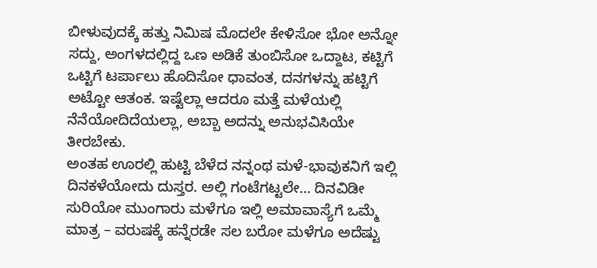ಬೀಳುವುದಕ್ಕೆ ಹತ್ತು ನಿಮಿಷ ಮೊದಲೇ ಕೇಳಿಸೋ ಭೋ ಅನ್ನೋ ಸದ್ದು, ಅಂಗಳದಲ್ಲಿದ್ದ ಒಣ ಅಡಿಕೆ ತುಂಬಿಸೋ ಒದ್ದಾಟ, ಕಟ್ಟಿಗೆ ಒಟ್ಟಿಗೆ ಟರ್ಪಾಲು ಹೊದಿಸೋ ಧಾವಂತ, ದನಗಳನ್ನು ಹಟ್ಟಿಗೆ ಅಟ್ಟೋ ಆತಂಕ. ಇಷ್ಟೆಲ್ಲಾ ಆದರೂ ಮತ್ತೆ ಮಳೆಯಲ್ಲಿ ನೆನೆಯೋದಿದೆಯಲ್ಲಾ, ಅಬ್ಬಾ ಅದನ್ನು ಅನುಭವಿಸಿಯೇ ತೀರಬೇಕು.
ಅಂತಹ ಊರಲ್ಲಿ ಹುಟ್ಟಿ ಬೆಳೆದ ನನ್ನಂಥ ಮಳೆ-ಭಾವುಕನಿಗೆ ಇಲ್ಲಿ ದಿನಕಳೆಯೋದು ದುಸ್ತರ. ಅಲ್ಲಿ ಗಂಟೆಗಟ್ಟಲೇ… ದಿನವಿಡೀ ಸುರಿಯೋ ಮುಂಗಾರು ಮಳೆಗೂ ಇಲ್ಲಿ ಅಮಾವಾಸ್ಯೆಗೆ ಒಮ್ಮೆ ಮಾತ್ರ – ವರುಷಕ್ಕೆ ಹನ್ನೆರಡೇ ಸಲ ಬರೋ ಮಳೆಗೂ ಅದೆಷ್ಟು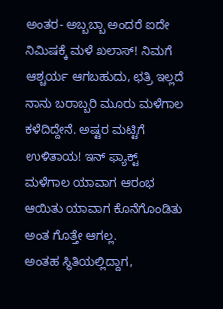ಅಂತರ- ಅಬ್ಬಬ್ಬಾ ಅಂದರೆ ಐದೇ ನಿಮಿಷಕ್ಕೆ ಮಳೆ ಖಲಾಸ್! ನಿಮಗೆ ಆಶ್ಚರ್ಯ ಆಗಬಹುದು, ಛತ್ರಿ ಇಲ್ಲದೆ ನಾನು ಬರಾಬ್ಬರಿ ಮೂರು ಮಳೆಗಾಲ ಕಳೆದಿದ್ದೇನೆ. ಅಷ್ಟರ ಮಟ್ಟಿಗೆ ಉಳಿತಾಯ! ಇನ್ ಫ್ಯಾಕ್ಟ್ ಮಳೆಗಾಲ ಯಾವಾಗ ಆರಂಭ ಆಯಿತು ಯಾವಾಗ ಕೊನೆಗೊಂಡಿತು ಅಂತ ಗೊತ್ತೇ ಆಗಲ್ಲ.
ಅಂತಹ ಸ್ಥಿತಿಯಲ್ಲಿದ್ದಾಗ,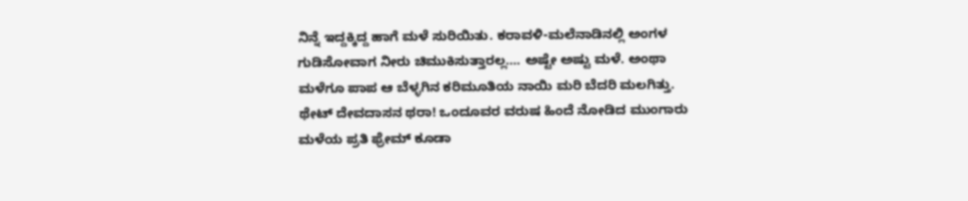ನಿನ್ನೆ ಇದ್ದಕ್ಕಿದ್ದ ಹಾಗೆ ಮಳೆ ಸುರಿಯಿತು. ಕರಾವಳಿ-ಮಲೆನಾಡಿನಲ್ಲಿ ಅಂಗಳ ಗುಡಿಸೋವಾಗ ನೀರು ಚಿಮುಕಿಸುತ್ತಾರಲ್ಲ…. ಅಷ್ಟೇ ಅಷ್ಟು ಮಳೆ. ಅಂಥಾ ಮಳೆಗೂ ಪಾಪ ಆ ಬೆಳ್ಳಗಿನ ಕರಿಮೂತಿಯ ನಾಯಿ ಮರಿ ಬೆದರಿ ಮಲಗಿತ್ತು. ಥೇಟ್ ದೇವದಾಸನ ಥರಾ! ಒಂದೂವರ ವರುಷ ಹಿಂದೆ ನೋಡಿದ ಮುಂಗಾರು ಮಳೆಯ ಪ್ರತಿ ಫ್ರೇಮ್ ಕೂಡಾ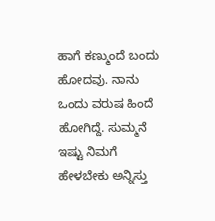ಹಾಗೆ ಕಣ್ಮುಂದೆ ಬಂದು ಹೋದವು. ನಾನು ಒಂದು ವರುಷ ಹಿಂದೆ ಹೋಗಿದ್ದೆ. ಸುಮ್ಮನೆ ಇಷ್ಟು ನಿಮಗೆ ಹೇಳಬೇಕು ಅನ್ನಿಸ್ತು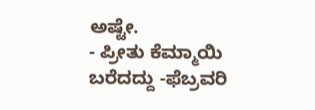ಅಷ್ಟೇ.
- ಪ್ರೀತು ಕೆಮ್ಮಾಯಿ
ಬರೆದದ್ದು -ಫೆಬ್ರವರಿ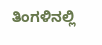ತಿಂಗಳಿನಲ್ಲಿ